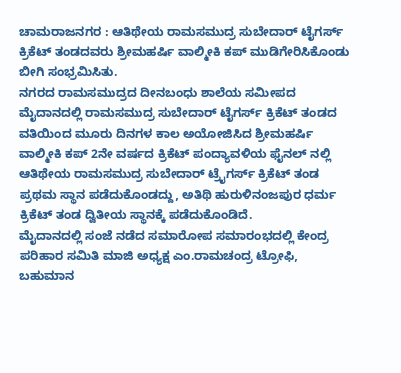ಚಾಮರಾಜನಗರ : ಆತಿಥೇಯ ರಾಮಸಮುದ್ರ ಸುಬೇದಾರ್ ಟೈಗರ್ಸ್ ಕ್ರಿಕೆಟ್ ತಂಡದವರು ಶ್ರೀಮಹರ್ಷಿ ವಾಲ್ಮೀಕಿ ಕಪ್ ಮುಡಿಗೇರಿಸಿಕೊಂಡು ಬೀಗಿ ಸಂಭ್ರಮಿಸಿತು.
ನಗರದ ರಾಮಸಮುದ್ರದ ದೀನಬಂಧು ಶಾಲೆಯ ಸಮೀಪದ ಮೈದಾನದಲ್ಲಿ ರಾಮಸಮುದ್ರ ಸುಬೇದಾರ್ ಟೈಗರ್ಸ್ ಕ್ರಿಕೆಟ್ ತಂಡದ ವತಿಯಿಂದ ಮೂರು ದಿನಗಳ ಕಾಲ ಅಯೋಜಿಸಿದ ಶ್ರೀಮಹರ್ಷಿ ವಾಲ್ಮೀಕಿ ಕಪ್ 2ನೇ ವರ್ಷದ ಕ್ರಿಕೆಟ್ ಪಂದ್ಯಾವಳಿಯ ಫೈನಲ್ ನಲ್ಲಿ ಆತಿಥೇಯ ರಾಮಸಮುದ್ರ ಸುಬೇದಾರ್ ಟ್ರೈಗರ್ಸ್ ಕ್ರಿಕೆಟ್ ತಂಡ ಪ್ರಥಮ ಸ್ಥಾನ ಪಡೆದುಕೊಂಡದ್ದು, ಅತಿಥಿ ಹುರುಳಿನಂಜಪುರ ಧರ್ಮ ಕ್ರಿಕೆಟ್ ತಂಡ ದ್ವಿತೀಯ ಸ್ಥಾನಕ್ಕೆ ಪಡೆದುಕೊಂಡಿದೆ.
ಮೈದಾನದಲ್ಲಿ ಸಂಜೆ ನಡೆದ ಸಮಾರೋಪ ಸಮಾರಂಭದಲ್ಲಿ ಕೇಂದ್ರ ಪರಿಹಾರ ಸಮಿತಿ ಮಾಜಿ ಅಧ್ಯಕ್ಷ ಎಂ.ರಾಮಚಂದ್ರ ಟ್ರೋಫಿ, ಬಹುಮಾನ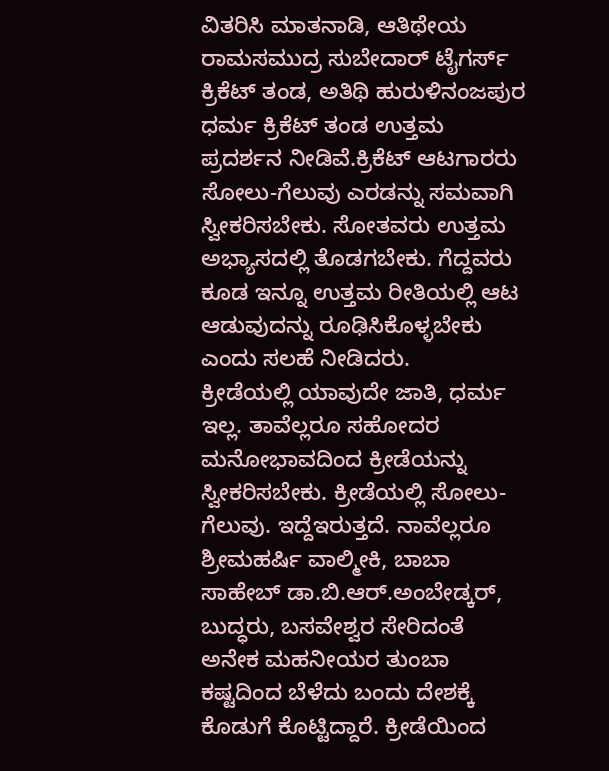ವಿತರಿಸಿ ಮಾತನಾಡಿ, ಆತಿಥೇಯ ರಾಮಸಮುದ್ರ ಸುಬೇದಾರ್ ಟೈಗರ್ಸ್ ಕ್ರಿಕೆಟ್ ತಂಡ, ಅತಿಥಿ ಹುರುಳಿನಂಜಪುರ ಧರ್ಮ ಕ್ರಿಕೆಟ್ ತಂಡ ಉತ್ತಮ ಪ್ರದರ್ಶನ ನೀಡಿವೆ.ಕ್ರಿಕೆಟ್ ಆಟಗಾರರು ಸೋಲು-ಗೆಲುವು ಎರಡನ್ನು ಸಮವಾಗಿ ಸ್ವೀಕರಿಸಬೇಕು. ಸೋತವರು ಉತ್ತಮ ಅಭ್ಯಾಸದಲ್ಲಿ ತೊಡಗಬೇಕು. ಗೆದ್ದವರು ಕೂಡ ಇನ್ನೂ ಉತ್ತಮ ರೀತಿಯಲ್ಲಿ ಆಟ ಆಡುವುದನ್ನು ರೂಢಿಸಿಕೊಳ್ಳಬೇಕು ಎಂದು ಸಲಹೆ ನೀಡಿದರು.
ಕ್ರೀಡೆಯಲ್ಲಿ ಯಾವುದೇ ಜಾತಿ, ಧರ್ಮ ಇಲ್ಲ. ತಾವೆಲ್ಲರೂ ಸಹೋದರ ಮನೋಭಾವದಿಂದ ಕ್ರೀಡೆಯನ್ನು ಸ್ವೀಕರಿಸಬೇಕು. ಕ್ರೀಡೆಯಲ್ಲಿ ಸೋಲು-ಗೆಲುವು. ಇದ್ದೆಇರುತ್ತದೆ. ನಾವೆಲ್ಲರೂ ಶ್ರೀಮಹರ್ಷಿ ವಾಲ್ಮೀಕಿ, ಬಾಬಾ ಸಾಹೇಬ್ ಡಾ.ಬಿ.ಆರ್.ಅಂಬೇಡ್ಕರ್, ಬುದ್ಧರು, ಬಸವೇಶ್ವರ ಸೇರಿದಂತೆ ಅನೇಕ ಮಹನೀಯರ ತುಂಬಾ ಕಷ್ಟದಿಂದ ಬೆಳೆದು ಬಂದು ದೇಶಕ್ಕೆ ಕೊಡುಗೆ ಕೊಟ್ಟಿದ್ದಾರೆ. ಕ್ರೀಡೆಯಿಂದ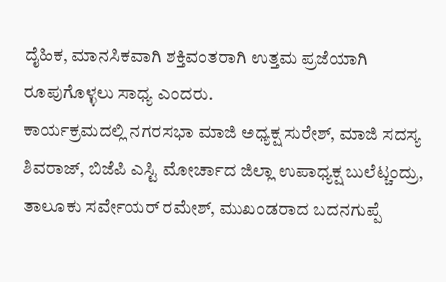ದೈಹಿಕ, ಮಾನಸಿಕವಾಗಿ ಶಕ್ತಿವಂತರಾಗಿ ಉತ್ತಮ ಪ್ರಜೆಯಾಗಿ ರೂಪುಗೊಳ್ಳಲು ಸಾಧ್ಯ ಎಂದರು.
ಕಾರ್ಯಕ್ರಮದಲ್ಲಿ ನಗರಸಭಾ ಮಾಜಿ ಅಧ್ಯಕ್ಷ ಸುರೇಶ್, ಮಾಜಿ ಸದಸ್ಯ ಶಿವರಾಜ್, ಬಿಜೆಪಿ ಎಸ್ಟಿ ಮೋರ್ಚಾದ ಜಿಲ್ಲಾ ಉಪಾಧ್ಯಕ್ಷ ಬುಲೆಟ್ಚಂದ್ರು, ತಾಲೂಕು ಸರ್ವೇಯರ್ ರಮೇಶ್, ಮುಖಂಡರಾದ ಬದನಗುಪ್ಪೆ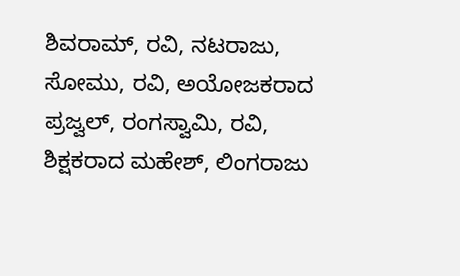ಶಿವರಾಮ್, ರವಿ, ನಟರಾಜು, ಸೋಮು, ರವಿ, ಅಯೋಜಕರಾದ ಪ್ರಜ್ವಲ್, ರಂಗಸ್ವಾಮಿ, ರವಿ, ಶಿಕ್ಷಕರಾದ ಮಹೇಶ್, ಲಿಂಗರಾಜು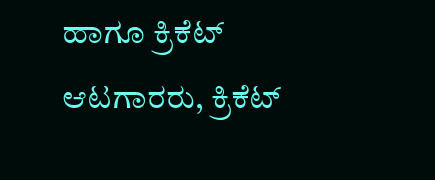ಹಾಗೂ ಕ್ರಿಕೆಟ್ ಆಟಗಾರರು, ಕ್ರಿಕೆಟ್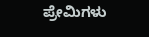ಪ್ರೇಮಿಗಳು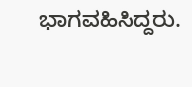ಭಾಗವಹಿಸಿದ್ದರು.